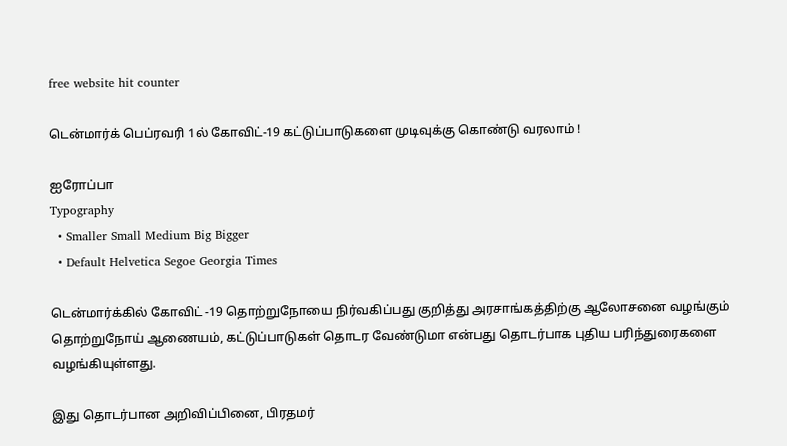free website hit counter

டென்மார்க் பெப்ரவரி 1ல் கோவிட்-19 கட்டுப்பாடுகளை முடிவுக்கு கொண்டு வரலாம் !

ஐரோப்பா
Typography
  • Smaller Small Medium Big Bigger
  • Default Helvetica Segoe Georgia Times

டென்மார்க்கில் கோவிட் -19 தொற்றுநோயை நிர்வகிப்பது குறித்து அரசாங்கத்திற்கு ஆலோசனை வழங்கும் தொற்றுநோய் ஆணையம், கட்டுப்பாடுகள் தொடர வேண்டுமா என்பது தொடர்பாக புதிய பரிந்துரைகளை வழங்கியுள்ளது.

இது தொடர்பான அறிவிப்பினை, பிரதமர்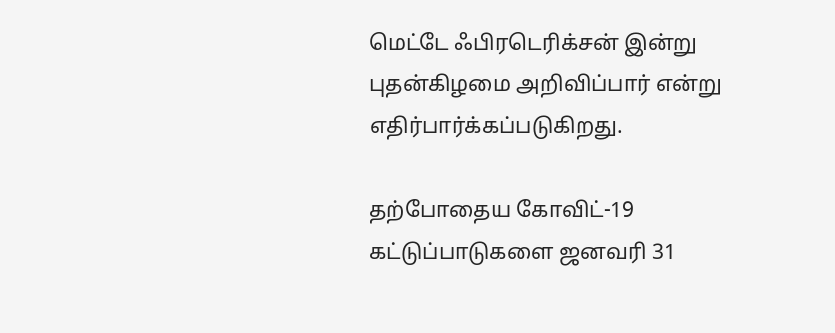மெட்டே ஃபிரடெரிக்சன் இன்று புதன்கிழமை அறிவிப்பார் என்று எதிர்பார்க்கப்படுகிறது.

தற்போதைய கோவிட்-19 கட்டுப்பாடுகளை ஜனவரி 31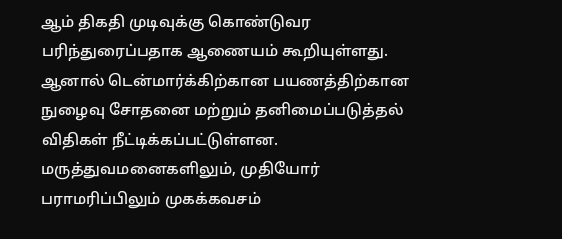ஆம் திகதி முடிவுக்கு கொண்டுவர பரிந்துரைப்பதாக ஆணையம் கூறியுள்ளது. ஆனால் டென்மார்க்கிற்கான பயணத்திற்கான நுழைவு சோதனை மற்றும் தனிமைப்படுத்தல் விதிகள் நீட்டிக்கப்பட்டுள்ளன. மருத்துவமனைகளிலும், முதியோர் பராமரிப்பிலும் முகக்கவசம்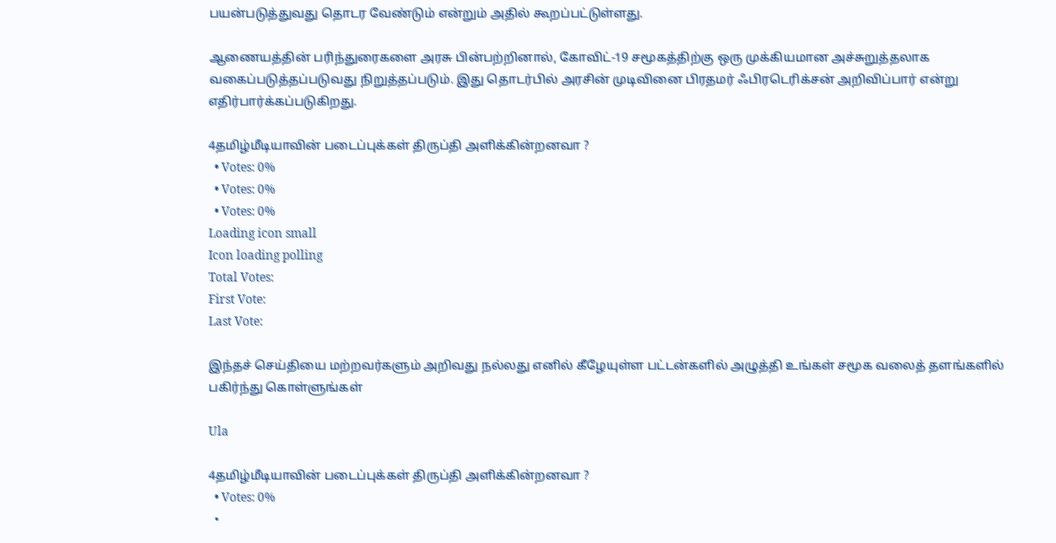பயன்படுத்துவது தொடர வேண்டும் என்றும் அதில் கூறப்பட்டுள்ளது.

ஆணையத்தின் பரிந்துரைகளை அரசு பின்பற்றினால், கோவிட்-19 சமூகத்திற்கு ஒரு முக்கியமான அச்சுறுத்தலாக வகைப்படுத்தப்படுவது நிறுத்தப்படும். இது தொடர்பில் அரசின் முடிவினை பிரதமர் ஃபிரடெரிக்சன் அறிவிப்பார் என்று எதிர்பார்க்கப்படுகிறது.

4தமிழ்மீடியாவின் படைப்புக்கள் திருப்தி அளிக்கின்றனவா ?
  • Votes: 0%
  • Votes: 0%
  • Votes: 0%
Loading icon small
Icon loading polling
Total Votes:
First Vote:
Last Vote:

இந்தச் செய்தியை மற்றவர்களும் அறிவது நல்லது எனில் கீழேயுள்ள பட்டன்களில் அழுத்தி உங்கள் சமூக வலைத் தளங்களில் பகிர்ந்து கொள்ளுங்கள்

Ula

4தமிழ்மீடியாவின் படைப்புக்கள் திருப்தி அளிக்கின்றனவா ?
  • Votes: 0%
  •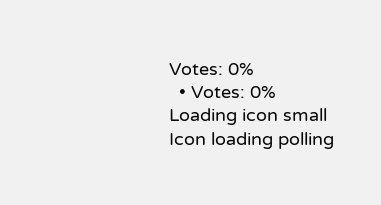Votes: 0%
  • Votes: 0%
Loading icon small
Icon loading polling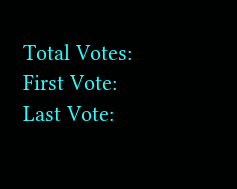Total Votes:
First Vote:
Last Vote: